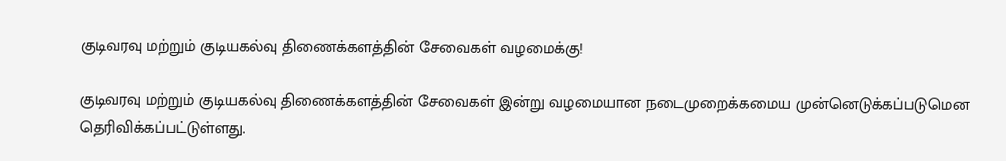குடிவரவு மற்றும் குடியகல்வு திணைக்களத்தின் சேவைகள் வழமைக்கு!

குடிவரவு மற்றும் குடியகல்வு திணைக்களத்தின் சேவைகள் இன்று வழமையான நடைமுறைக்கமைய முன்னெடுக்கப்படுமென தெரிவிக்கப்பட்டுள்ளது.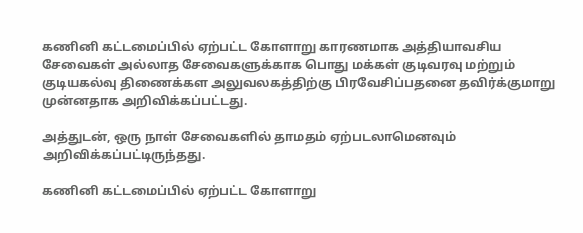கணினி கட்டமைப்பில் ஏற்பட்ட கோளாறு காரணமாக அத்தியாவசிய சேவைகள் அல்லாத சேவைகளுக்காக பொது மக்கள் குடிவரவு மற்றும் குடியகல்வு திணைக்கள அலுவலகத்திற்கு பிரவேசிப்பதனை தவிர்க்குமாறு முன்னதாக அறிவிக்கப்பட்டது.

அத்துடன், ஒரு நாள் சேவைகளில் தாமதம் ஏற்படலாமெனவும் அறிவிக்கப்பட்டிருந்தது.

கணினி கட்டமைப்பில் ஏற்பட்ட கோளாறு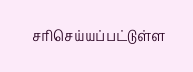சரிசெய்யப்பட்டுள்ள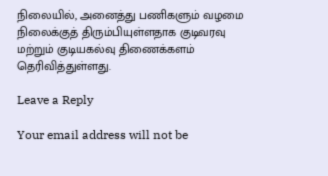நிலையில், அனைத்து பணிகளும் வழமை நிலைக்குத் திரும்பியுள்ளதாக குடிவரவு மற்றும் குடியகல்வு திணைக்களம் தெரிவித்துள்ளது.

Leave a Reply

Your email address will not be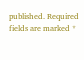published. Required fields are marked *